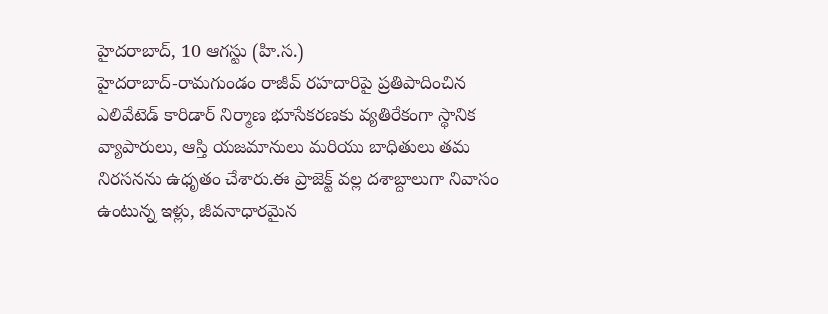హైదరాబాద్, 10 ఆగస్టు (హి.స.)
హైదరాబాద్-రామగుండం రాజీవ్ రహదారిపై ప్రతిపాదించిన ఎలివేటెడ్ కారిడార్ నిర్మాణ భూసేకరణకు వ్యతిరేకంగా స్థానిక వ్యాపారులు, ఆస్తి యజమానులు మరియు బాధితులు తమ నిరసనను ఉధృతం చేశారు.ఈ ప్రాజెక్ట్ వల్ల దశాబ్దాలుగా నివాసం ఉంటున్న ఇళ్లు, జీవనాధారమైన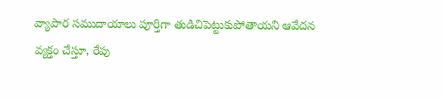వ్యాపార సముదాయాలు పూర్తిగా తుడిచిపెట్టుకుపోతాయని ఆవేదన వ్యక్తం చేస్తూ, రేపు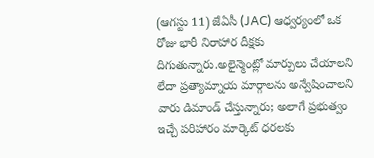(ఆగస్టు 11) జేఏసీ (JAC) ఆధ్వర్యంలో ఒక రోజు భారీ నిరాహార దీక్షకు దిగుతున్నారు.అలైన్మెంట్లో మార్పులు చేయాలని లేదా ప్రత్యామ్నాయ మార్గాలను అన్వేషించాలని వారు డిమాండ్ చేస్తున్నారు; అలాగే ప్రభుత్వం ఇచ్చే పరిహారం మార్కెట్ ధరలకు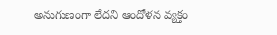అనుగుణంగా లేదని ఆందోళన వ్యక్తం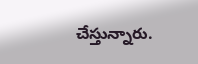చేస్తున్నారు.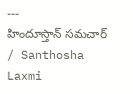---
హిందూస్తాన్ సమచార్ / Santhosha Laxmi